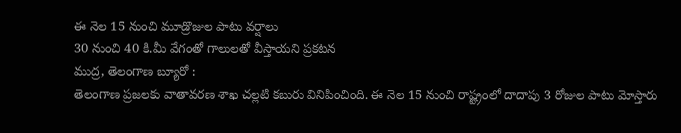ఈ నెల 15 నుంచి మూడ్రొజుల పాటు వర్షాలు
30 నుంచి 40 కి.మీ వేగంతో గాలులతో వీస్తాయని ప్రకటన
ముద్ర, తెలంగాణ బ్యూరో :
తెలంగాణ ప్రజలకు వాతావరణ శాఖ చల్లటి కబురు వినిపించింది. ఈ నెల 15 నుంచి రాష్ట్రంలో దాదాపు 3 రోజుల పాటు మోస్తారు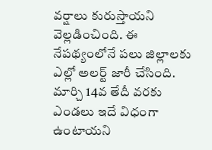వర్షాలు కురుస్తాయని వెల్లడించింది. ఈ నేపథ్యంలోనే పలు జిల్లాలకు ఎల్లో అలర్ట్ జారీ చేసింది. మార్చి 14వ తేదీ వరకు ఎండలు ఇదే విధంగా ఉంటాయని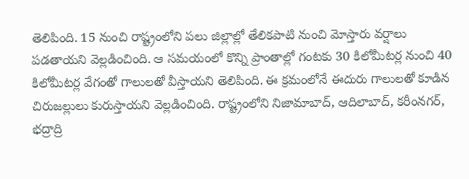తెలిపింది. 15 నుంచి రాష్ట్రంలోని పలు జిల్లాల్లో తేలికపాటి నుంచి మోస్తారు వర్షాలు పడతాయని వెల్లడించింది. ఆ సమయంలో కొన్ని ప్రాంతాల్లో గంటకు 30 కిలోమీటర్ల నుంచి 40 కిలోమీటర్ల వేగంతో గాలులతో వీస్తాయని తెలిపింది. ఈ క్రమంలోనే ఈదురు గాలులతో కూడిన చిరుజల్లులు కురుస్తాయని వెల్లడించింది. రాష్ట్రంలోని నిజామాబాద్, ఆదిలాబాద్, కరీంనగర్, భద్రాద్రి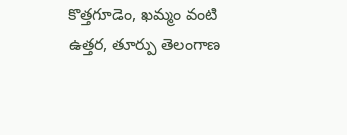కొత్తగూడెం, ఖమ్మం వంటి ఉత్తర, తూర్పు తెలంగాణ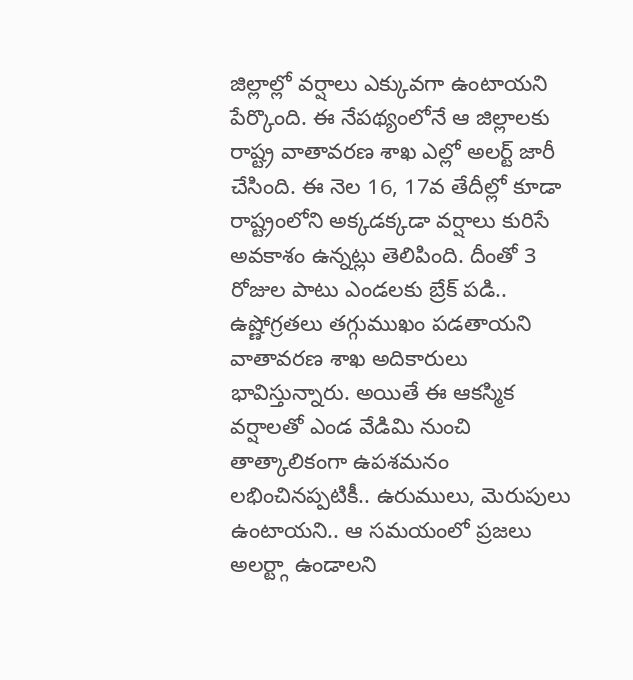జిల్లాల్లో వర్షాలు ఎక్కువగా ఉంటాయని పేర్కొంది. ఈ నేపథ్యంలోనే ఆ జిల్లాలకు రాష్ట్ర వాతావరణ శాఖ ఎల్లో అలర్ట్ జారీ చేసింది. ఈ నెల 16, 17వ తేదీల్లో కూడా రాష్ట్రంలోని అక్కడక్కడా వర్షాలు కురిసే అవకాశం ఉన్నట్లు తెలిపింది. దీంతో 3 రోజుల పాటు ఎండలకు బ్రేక్ పడి.. ఉష్ణోగ్రతలు తగ్గుముఖం పడతాయని వాతావరణ శాఖ అదికారులు భావిస్తున్నారు. అయితే ఈ ఆకస్మిక వర్షాలతో ఎండ వేడిమి నుంచి తాత్కాలికంగా ఉపశమనం లభించినప్పటికీ.. ఉరుములు, మెరుపులు ఉంటాయని.. ఆ సమయంలో ప్రజలు అలర్ట్గా ఉండాలని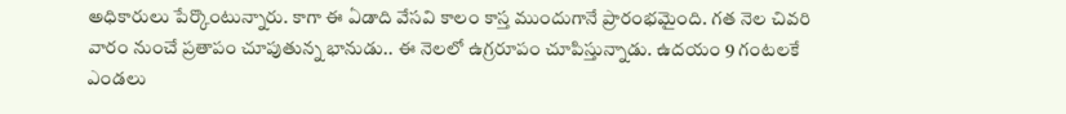అధికారులు పేర్కొంటున్నారు. కాగా ఈ ఏడాది వేసవి కాలం కాస్త ముందుగానే ప్రారంభమైంది. గత నెల చివరి వారం నుంచే ప్రతాపం చూపుతున్న భానుడు.. ఈ నెలలో ఉగ్రరూపం చూపిస్తున్నాడు. ఉదయం 9 గంటలకే ఎండలు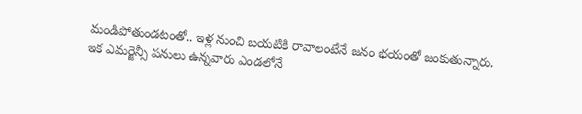మండిపోతుండటంతో.. ఇళ్ల నుంచి బయటికి రావాలంటేనే జనం భయంతో జంకుతున్నారు. ఇక ఎమర్జెన్సీ పనులు ఉన్నవారు ఎండలోనే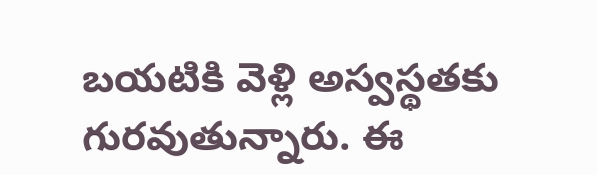బయటికి వెళ్లి అస్వస్థతకు గురవుతున్నారు. ఈ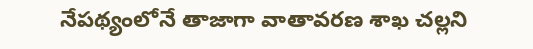నేపథ్యంలోనే తాజాగా వాతావరణ శాఖ చల్లని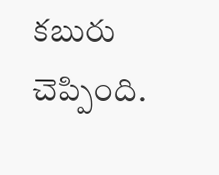కబురు చెప్పింది.